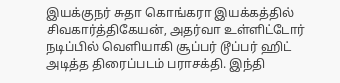இயக்குநர் சுதா கொங்கரா இயக்கத்தில் சிவகார்த்திகேயன், அதர்வா உள்ளிட்டோர் நடிப்பில் வெளியாகி சூப்பர் டூப்பர் ஹிட் அடித்த திரைப்படம் பராசக்தி. இந்தி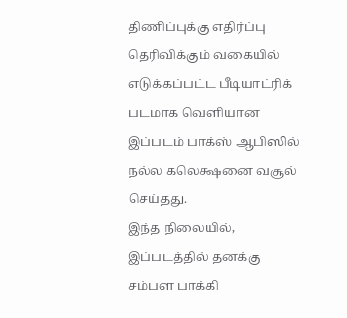திணிப்புக்கு எதிர்ப்பு தெரிவிக்கும் வகையில் எடுக்கப்பட்ட பீடியாட்ரிக் படமாக வெளியான இப்படம் பாக்ஸ் ஆபிஸில் நல்ல கலெக்ஷனை வசூல் செய்தது.
இந்த நிலையில், இப்படத்தில் தனக்கு சம்பள பாக்கி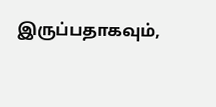இருப்பதாகவும்,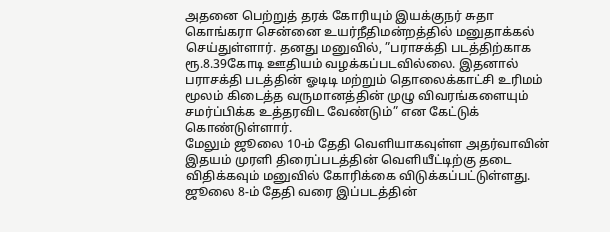அதனை பெற்றுத் தரக் கோரியும் இயக்குநர் சுதா கொங்கரா சென்னை உயர்நீதிமன்றத்தில் மனுதாக்கல் செய்துள்ளார். தனது மனுவில், ”பராசக்தி படத்திற்காக ரூ.8.39கோடி ஊதியம் வழக்கப்படவில்லை. இதனால் பராசக்தி படத்தின் ஓடிடி மற்றும் தொலைக்காட்சி உரிமம் மூலம் கிடைத்த வருமானத்தின் முழு விவரங்களையும் சமர்ப்பிக்க உத்தரவிட வேண்டும்” என கேட்டுக் கொண்டுள்ளார்.
மேலும் ஜூலை 10-ம் தேதி வெளியாகவுள்ள அதர்வாவின் இதயம் முரளி திரைப்படத்தின் வெளியீட்டிற்கு தடை விதிக்கவும் மனுவில் கோரிக்கை விடுக்கப்பட்டுள்ளது. ஜூலை 8-ம் தேதி வரை இப்படத்தின்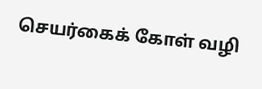செயர்கைக் கோள் வழி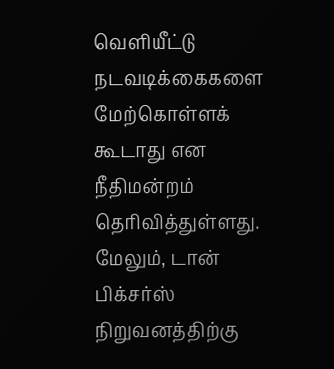வெளியீட்டு நடவடிக்கைகளை மேற்கொள்ளக் கூடாது என நீதிமன்றம் தெரிவித்துள்ளது.
மேலும், டான் பிக்சர்ஸ் நிறுவனத்திற்கு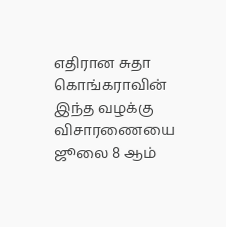எதிரான சுதா கொங்கராவின் இந்த வழக்கு விசாரணையை ஜூலை 8 ஆம்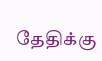தேதிக்கு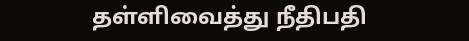தள்ளிவைத்து நீதிபதி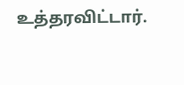உத்தரவிட்டார்.